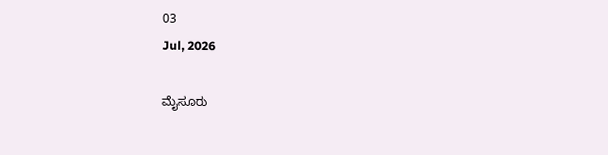03
Jul, 2026

ಮೈಸೂರು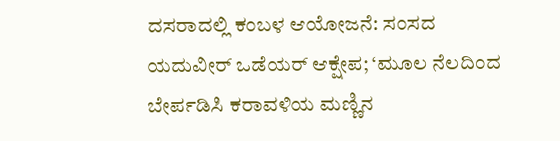ದಸರಾದಲ್ಲಿ ಕಂಬಳ ಆಯೋಜನೆ: ಸಂಸದ ಯದುವೀರ್ ಒಡೆಯರ್ ಆಕ್ಷೇಪ; ‘ಮೂಲ ನೆಲದಿಂದ ಬೇರ್ಪಡಿಸಿ ಕರಾವಳಿಯ ಮಣ್ಣಿನ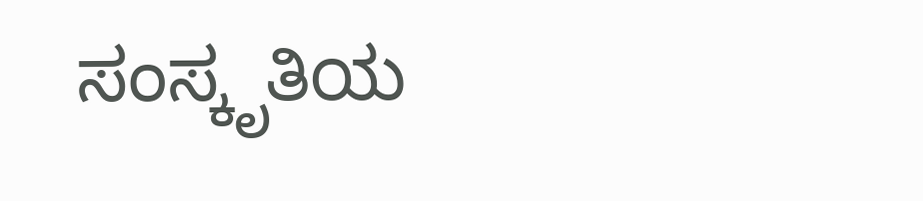ಸಂಸ್ಕೃತಿಯ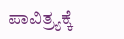ಪಾವಿತ್ರ್ಯಕ್ಕೆ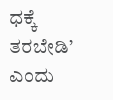ಧಕ್ಕೆ ತರಬೇಡಿ’ ಎಂದು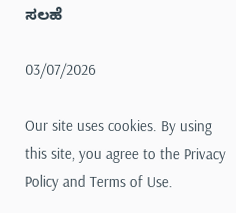ಸಲಹೆ

03/07/2026

Our site uses cookies. By using this site, you agree to the Privacy Policy and Terms of Use.